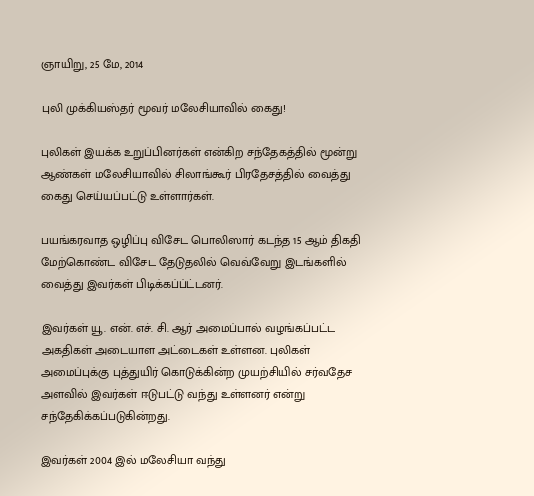ஞாயிறு, 25 மே, 2014

புலி முக்கியஸ்தர் மூவர் மலேசியாவில் கைது!

புலிகள் இயக்க உறுப்பினர்கள் என்கிற சந்தேகத்தில் மூன்று ஆண்கள் மலேசியாவில் சிலாங்கூர் பிரதேசத்தில் வைத்து கைது செய்யப்பட்டு உள்ளார்கள்.

பயங்கரவாத ஒழிப்பு விசேட பொலிஸார் கடந்த 15 ஆம் திகதி மேற்கொண்ட விசேட தேடுதலில் வெவ்வேறு இடங்களில் வைத்து இவர்கள் பிடிக்கப்ப்ட்டனர்.

இவர்கள் யூ. என். எச். சி. ஆர் அமைப்பால் வழங்கப்பட்ட அகதிகள் அடையாள அட்டைகள் உள்ளன. புலிகள் அமைப்புக்கு புத்துயிர் கொடுக்கின்ற முயற்சியில் சர்வதேச அளவில் இவர்கள் ஈடுபட்டு வந்து உள்ளனர் என்று சந்தேகிக்கப்படுகின்றது.

இவர்கள் 2004 இல் மலேசியா வந்து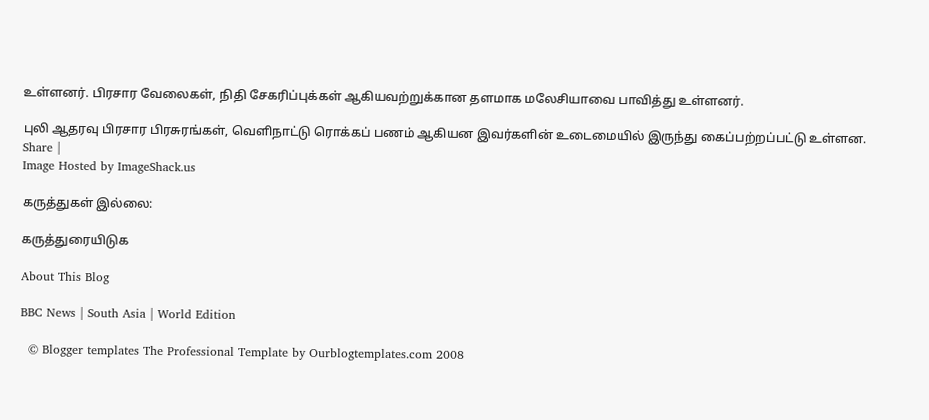உள்ளனர். பிரசார வேலைகள், நிதி சேகரிப்புக்கள் ஆகியவற்றுக்கான தளமாக மலேசியாவை பாவித்து உள்ளனர்.

புலி ஆதரவு பிரசார பிரசுரங்கள், வெளிநாட்டு ரொக்கப் பணம் ஆகியன இவர்களின் உடைமையில் இருந்து கைப்பற்றப்பட்டு உள்ளன.
Share |
Image Hosted by ImageShack.us

கருத்துகள் இல்லை:

கருத்துரையிடுக

About This Blog

BBC News | South Asia | World Edition

  © Blogger templates The Professional Template by Ourblogtemplates.com 2008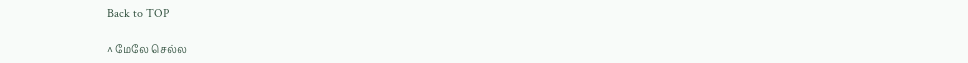Back to TOP

^ மேலே செல்ல